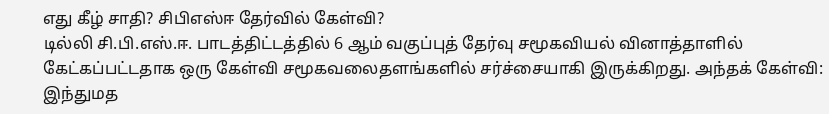எது கீழ் சாதி? சிபிஎஸ்ஈ தேர்வில் கேள்வி?
டில்லி சி.பி.எஸ்.ஈ. பாடத்திட்டத்தில் 6 ஆம் வகுப்புத் தேர்வு சமூகவியல் வினாத்தாளில் கேட்கப்பட்டதாக ஒரு கேள்வி சமூகவலைதளங்களில் சர்ச்சையாகி இருக்கிறது. அந்தக் கேள்வி: இந்துமத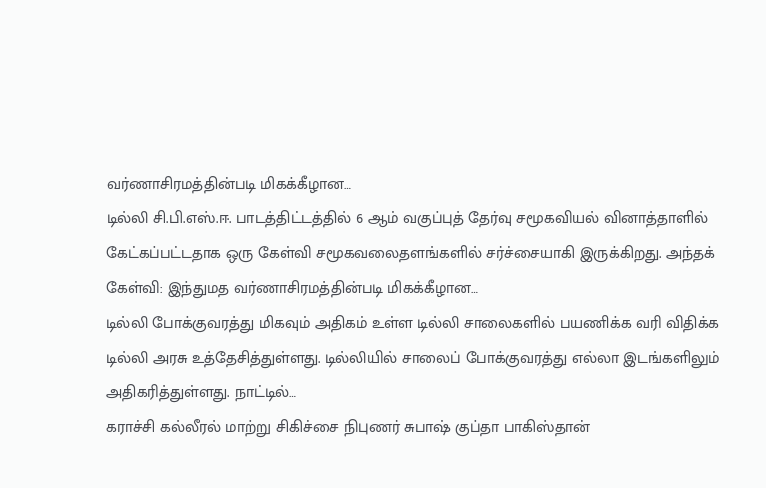வர்ணாசிரமத்தின்படி மிகக்கீழான…
டில்லி சி.பி.எஸ்.ஈ. பாடத்திட்டத்தில் 6 ஆம் வகுப்புத் தேர்வு சமூகவியல் வினாத்தாளில் கேட்கப்பட்டதாக ஒரு கேள்வி சமூகவலைதளங்களில் சர்ச்சையாகி இருக்கிறது. அந்தக் கேள்வி: இந்துமத வர்ணாசிரமத்தின்படி மிகக்கீழான…
டில்லி போக்குவரத்து மிகவும் அதிகம் உள்ள டில்லி சாலைகளில் பயணிக்க வரி விதிக்க டில்லி அரசு உத்தேசித்துள்ளது. டில்லியில் சாலைப் போக்குவரத்து எல்லா இடங்களிலும் அதிகரித்துள்ளது. நாட்டில்…
கராச்சி கல்லீரல் மாற்று சிகிச்சை நிபுணர் சுபாஷ் குப்தா பாகிஸ்தான்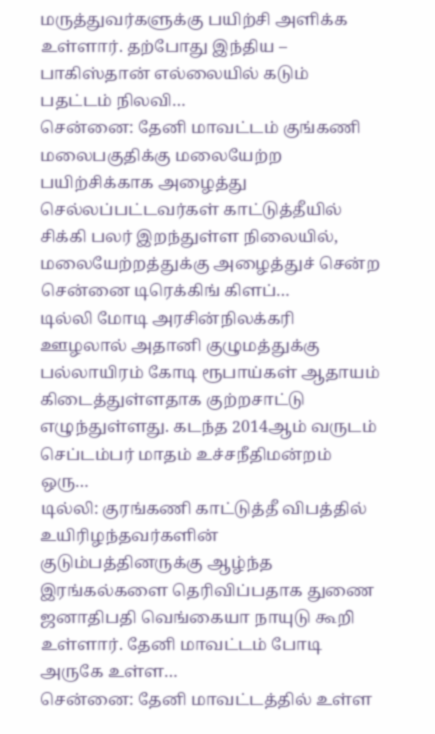மருத்துவர்களுக்கு பயிற்சி அளிக்க உள்ளார். தற்போது இந்திய – பாகிஸ்தான் எல்லையில் கடும் பதட்டம் நிலவி…
சென்னை: தேனி மாவட்டம் குங்கணி மலைபகுதிக்கு மலையேற்ற பயிற்சிக்காக அழைத்து செல்லப்பட்டவர்கள் காட்டுத்தீயில் சிக்கி பலர் இறந்துள்ள நிலையில், மலையேற்றத்துக்கு அழைத்துச் சென்ற சென்னை டிரெக்கிங் கிளப்…
டில்லி மோடி அரசின்நிலக்கரி ஊழலால் அதானி குழுமத்துக்கு பல்லாயிரம் கோடி ரூபாய்கள் ஆதாயம் கிடைத்துள்ளதாக குற்றசாட்டு எழுந்துள்ளது. கடந்த 2014ஆம் வருடம் செப்டம்பர் மாதம் உச்சநீதிமன்றம் ஒரு…
டில்லி: குரங்கணி காட்டுத்தீ விபத்தில் உயிரிழந்தவர்களின் குடும்பத்தினருக்கு ஆழ்ந்த இரங்கல்களை தெரிவிப்பதாக துணை ஜனாதிபதி வெங்கையா நாயுடு கூறி உள்ளார். தேனி மாவட்டம் போடி அருகே உள்ள…
சென்னை: தேனி மாவட்டத்தில் உள்ள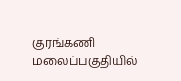குரங்கணி மலைப்பகுதியில்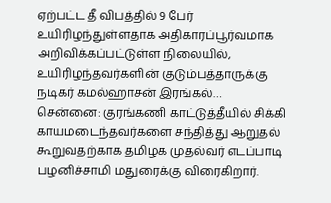ஏற்பட்ட தீ விபத்தில் 9 பேர் உயிரிழந்துள்ளதாக அதிகாரப்பூர்வமாக அறிவிக்கப்பட்டுள்ள நிலையில், உயிரிழந்தவர்களின் குடும்பத்தாருக்கு நடிகர் கமல்ஹாசன் இரங்கல்…
சென்னை: குரங்கணி காட்டுத்தீயில் சிக்கி காயமடைந்தவர்களை சந்தித்து ஆறுதல் கூறுவதற்காக தமிழக முதல்வர் எடப்பாடி பழனிச்சாமி மதுரைக்கு விரைகிறார்.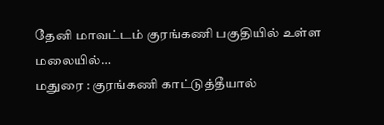தேனி மாவட்டம் குரங்கணி பகுதியில் உள்ள மலையில்…
மதுரை : குரங்கணி காட்டுத்தீயால்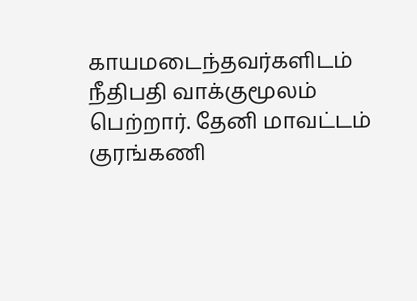காயமடைந்தவர்களிடம் நீதிபதி வாக்குமூலம் பெற்றார். தேனி மாவட்டம் குரங்கணி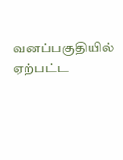வனப்பகுதியில் ஏற்பட்ட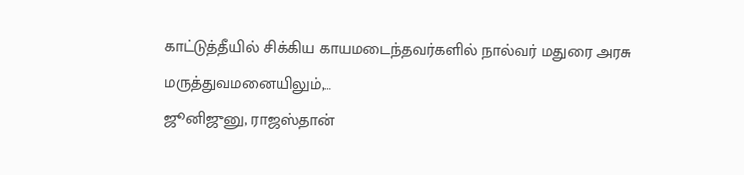காட்டுத்தீயில் சிக்கிய காயமடைந்தவர்களில் நால்வர் மதுரை அரசு மருத்துவமனையிலும்,…
ஜூனிஜுனு, ராஜஸ்தான்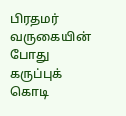பிரதமர் வருகையின் போது கருப்புக் கொடி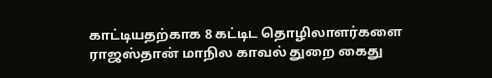காட்டியதற்காக 8 கட்டிட தொழிலாளர்களை ராஜஸ்தான் மாநில காவல் துறை கைது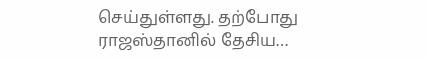செய்துள்ளது. தற்போது ராஜஸ்தானில் தேசிய…